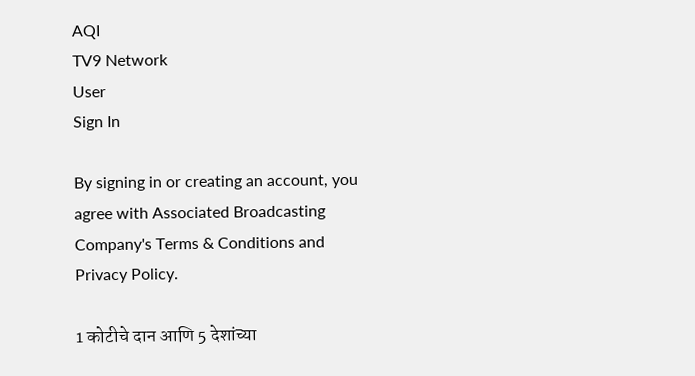AQI
TV9 Network
User
Sign In

By signing in or creating an account, you agree with Associated Broadcasting Company's Terms & Conditions and Privacy Policy.

1 कोटीचे दान आणि 5 देशांच्या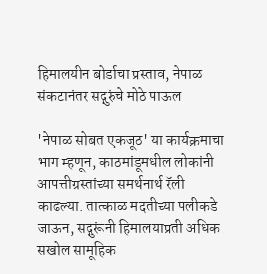हिमालयीन बोर्डाचा प्रस्ताव, नेपाळ संकटानंतर सद्गुरुंचे मोठे पाऊल

'नेपाळ सोबत एकजूठ' या कार्यक्रमाचा भाग म्हणून, काठमांडूमधील लोकांनी आपत्तीग्रस्तांच्या समर्थनार्थ रॅली काढल्या. तात्काळ मदतीच्या पलीकडे जाऊन, सद्गुरूंनी हिमालयाप्रती अधिक सखोल सामूहिक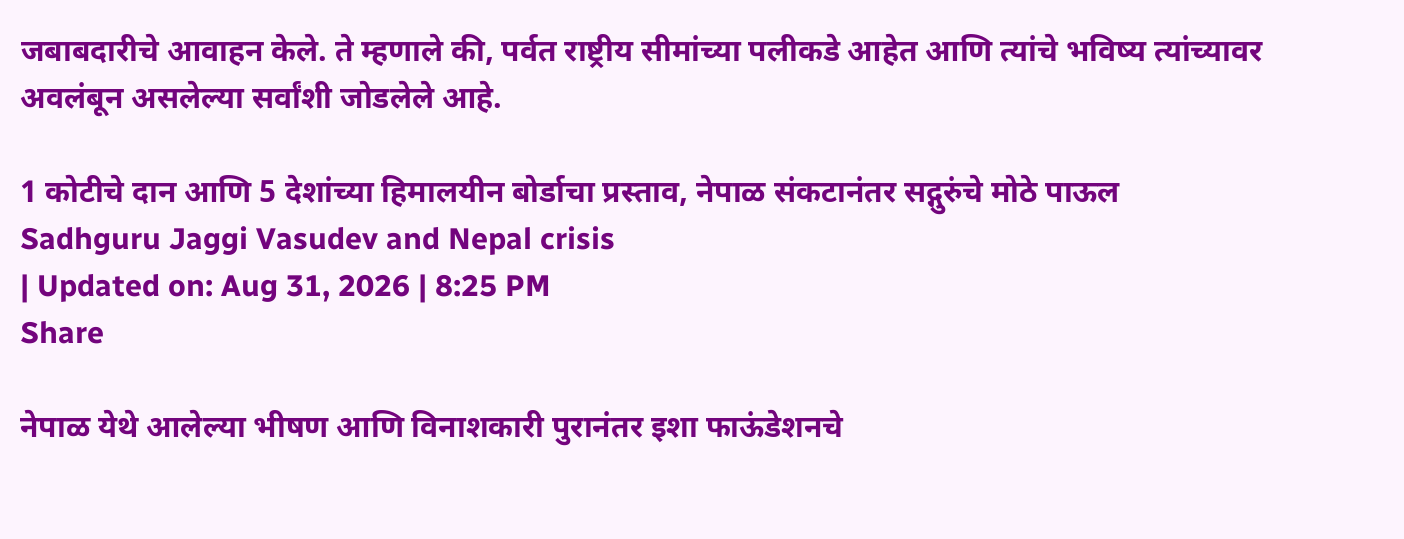जबाबदारीचे आवाहन केले. ते म्हणाले की, पर्वत राष्ट्रीय सीमांच्या पलीकडे आहेत आणि त्यांचे भविष्य त्यांच्यावर अवलंबून असलेल्या सर्वांशी जोडलेले आहे.

1 कोटीचे दान आणि 5 देशांच्या हिमालयीन बोर्डाचा प्रस्ताव, नेपाळ संकटानंतर सद्गुरुंचे मोठे पाऊल
Sadhguru Jaggi Vasudev and Nepal crisis
| Updated on: Aug 31, 2026 | 8:25 PM
Share

नेपाळ येथे आलेल्या भीषण आणि विनाशकारी पुरानंतर इशा फाऊंडेशनचे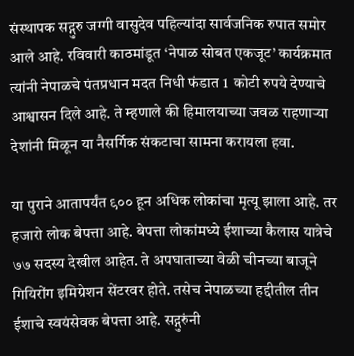संस्थापक सद्गुरु जग्गी वासुदेव पहिल्यांदा सार्वजनिक रुपात समोर आले आहे. रविवारी काठमांडूत ‘नेपाळ सोबत एकजूट’ कार्यक्रमात त्यांनी नेपाळचे पंतप्रधान मदत निधी फंडात 1  कोटी रुपये देण्याचे आश्वासन दिले आहे. ते म्हणाले की हिमालयाच्या जवळ राहणाऱ्या देशांनी मिळून या नैसर्गिक संकटाचा सामना करायला हवा.

या पुराने आतापर्यंत ९०० हून अधिक लोकांचा मृत्यू झाला आहे. तर हजारो लोक बेपत्ता आहे. बेपत्ता लोकांमध्ये ईशाच्या कैलास यात्रेचे ७७ सदस्य देखील आहेत. ते अपघाताच्या वेळी चीनच्या बाजूने गियिरोंग इमिग्रेशन सेंटरवर होते. तसेच नेपाळच्या हद्दीतील तीन ईशाचे स्वयंसेवक बेपत्ता आहे. सद्गुरुंनी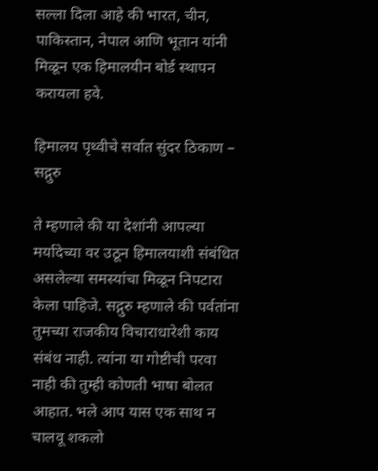सल्ला दिला आहे की भारत, चीन, पाकिस्तान, नेपाल आणि भूतान यांनी मिळून एक हिमालयीन बोर्ड स्थापन करायला हवे.

हिमालय पृथ्वीचे सर्वात सुंदर ठिकाण – सद्गुरु

ते म्हणाले की या देशांनी आपल्या मर्यादेच्या वर उठून हिमालयाशी संबंधित असलेल्या समस्यांचा मिळून निपटारा केला पाहिजे. सद्गुरु म्हणाले की पर्वतांना तुमच्या राजकीय विचाराधारेशी काय संबंध नाही. त्यांना या गोष्टीची परवा नाही की तुम्ही कोणती भाषा बोलत आहात. भले आप यास एक साथ न चालवू शकलो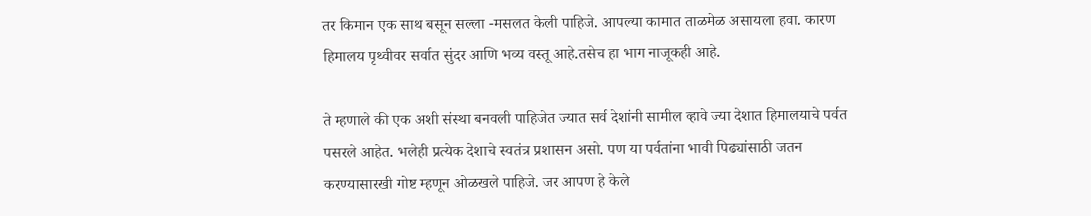तर किमान एक साथ बसून सल्ला -मसलत केली पाहिजे. आपल्या कामात ताळमेळ असायला हवा. कारण हिमालय पृथ्वीवर सर्वात सुंदर आणि भव्य वस्तू आहे.तसेच हा भाग नाजूकही आहे.

ते म्हणाले की एक अशी संस्था बनवली पाहिजेत ज्यात सर्व देशांनी सामील व्हावे ज्या देशात हिमालयाचे पर्वत पसरले आहेत. भलेही प्रत्येक देशाचे स्वतंत्र प्रशासन असो. पण या पर्वतांना भावी पिढ्यांसाठी जतन करण्यासारखी गोष्ट म्हणून ओळखले पाहिजे. जर आपण हे केले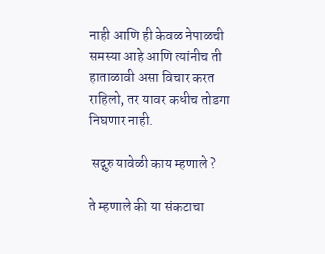नाही आणि ही केवळ नेपाळची समस्या आहे आणि त्यांनीच ती हाताळावी असा विचार करत राहिलो, तर यावर कधीच तोडगा निघणार नाही.

 सद्गुरु यावेळी काय म्हणाले ?

ते म्हणाले की या संकटाचा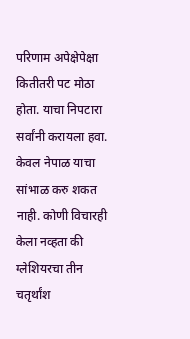परिणाम अपेक्षेपेक्षा कितीतरी पट मोठा होता. याचा निपटारा सर्वांनी करायला हवा. केवल नेपाळ याचा सांभाळ करु शकत नाही. कोणी विचारही केला नव्हता की ग्लेशियरचा तीन चतृर्थांश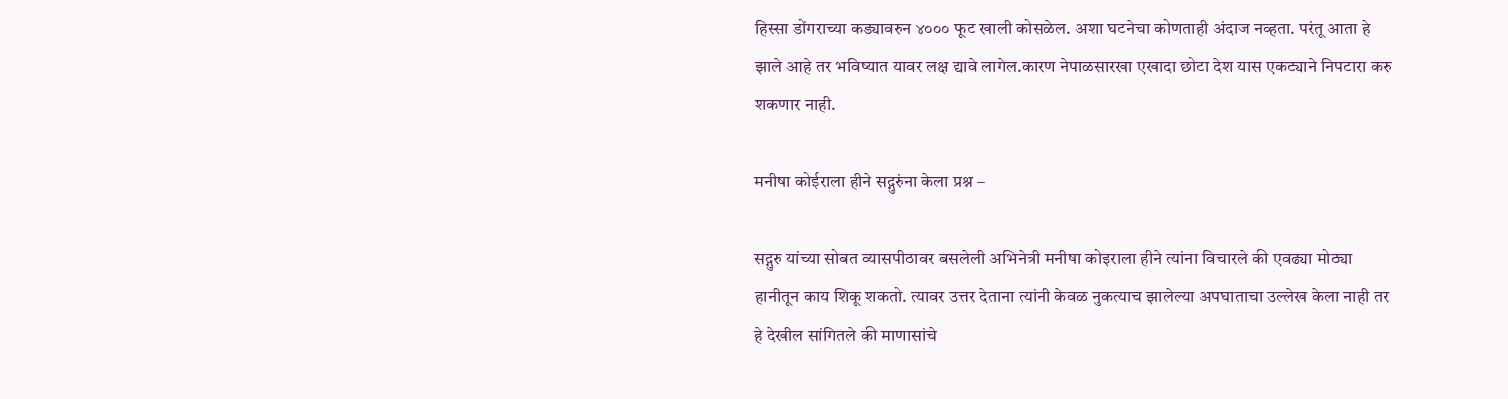हिस्सा डोंगराच्या कड्यावरुन ४००० फूट खाली कोसळेल. अशा घटनेचा कोणताही अंदाज नव्हता. परंतू आता हे झाले आहे तर भविष्यात यावर लक्ष द्यावे लागेल.कारण नेपाळसारखा एखादा छोटा देश यास एकट्याने निपटारा करु शकणार नाही.

मनीषा कोईराला हीने सद्गुरुंना केला प्रश्न –

सद्गुरु यांच्या सोबत व्यासपीठावर बसलेली अभिनेत्री मनीषा कोइराला हीने त्यांना विचारले की एवढ्या मोठ्या हानीतून काय शिकू शकतो. त्यावर उत्तर देताना त्यांनी केवळ नुकत्याच झालेल्या अपघाताचा उल्लेख केला नाही तर हे देखील सांगितले की माणासांचे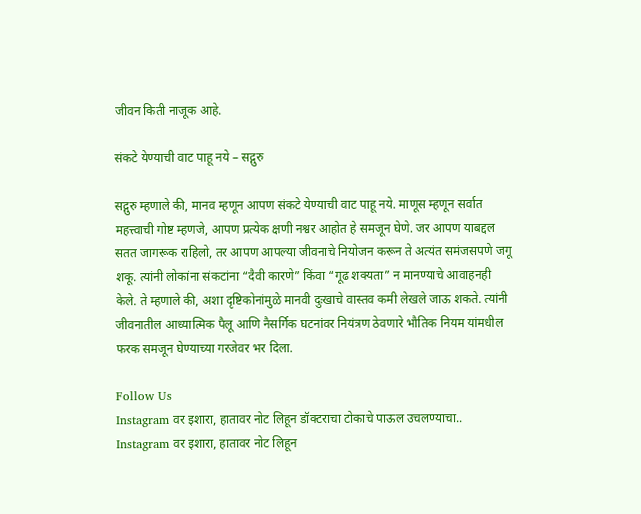जीवन किती नाजूक आहे.

संकटे येण्याची वाट पाहू नये – सद्गुरु

सद्गुरु म्हणाले की, मानव म्हणून आपण संकटे येण्याची वाट पाहू नये. माणूस म्हणून सर्वात महत्त्वाची गोष्ट म्हणजे, आपण प्रत्येक क्षणी नश्वर आहोत हे समजून घेणे. जर आपण याबद्दल सतत जागरूक राहिलो, तर आपण आपल्या जीवनाचे नियोजन करून ते अत्यंत समंजसपणे जगू शकू. त्यांनी लोकांना संकटांना “दैवी कारणे” किंवा “गूढ शक्यता” न मानण्याचे आवाहनही केले. ते म्हणाले की, अशा दृष्टिकोनांमुळे मानवी दुःखाचे वास्तव कमी लेखले जाऊ शकते. त्यांनी जीवनातील आध्यात्मिक पैलू आणि नैसर्गिक घटनांवर नियंत्रण ठेवणारे भौतिक नियम यांमधील फरक समजून घेण्याच्या गरजेवर भर दिला.

Follow Us
Instagram वर इशारा, हातावर नोट लिहून डॉक्टराचा टोकाचे पाऊल उचलण्याचा..
Instagram वर इशारा, हातावर नोट लिहून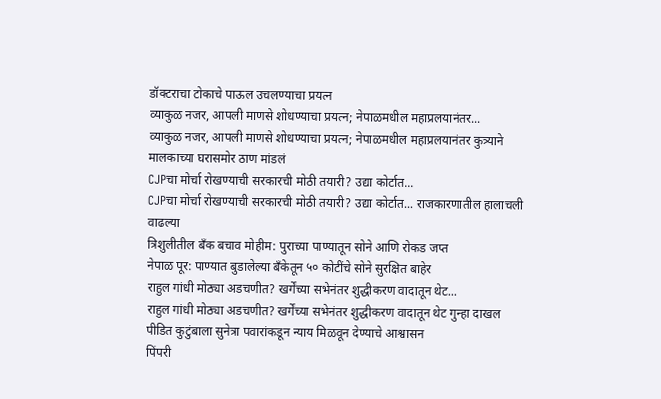डॉक्टराचा टोकाचे पाऊल उचलण्याचा प्रयत्न
व्याकुळ नजर, आपली माणसे शोधण्याचा प्रयत्न; नेपाळमधील महाप्रलयानंतर...
व्याकुळ नजर, आपली माणसे शोधण्याचा प्रयत्न; नेपाळमधील महाप्रलयानंतर कुत्र्याने मालकाच्या घरासमोर ठाण मांडलं
CJPचा मोर्चा रोखण्याची सरकारची मोठी तयारी? उद्या कोर्टात...
CJPचा मोर्चा रोखण्याची सरकारची मोठी तयारी? उद्या कोर्टात... राजकारणातील हालाचली वाढल्या
त्रिशुलीतील बँक बचाव मोहीम: पुराच्या पाण्यातून सोने आणि रोकड जप्त
नेपाळ पूर: पाण्यात बुडालेल्या बँकेतून ५० कोटींचे सोने सुरक्षित बाहेर
राहुल गांधी मोठ्या अडचणीत? खर्गेंच्या सभेनंतर शुद्धीकरण वादातून थेट...
राहुल गांधी मोठ्या अडचणीत? खर्गेंच्या सभेनंतर शुद्धीकरण वादातून थेट गुन्हा दाखल
पीडित कुटुंबाला सुनेत्रा पवारांकडून न्याय मिळवून देण्याचे आश्वासन
पिंपरी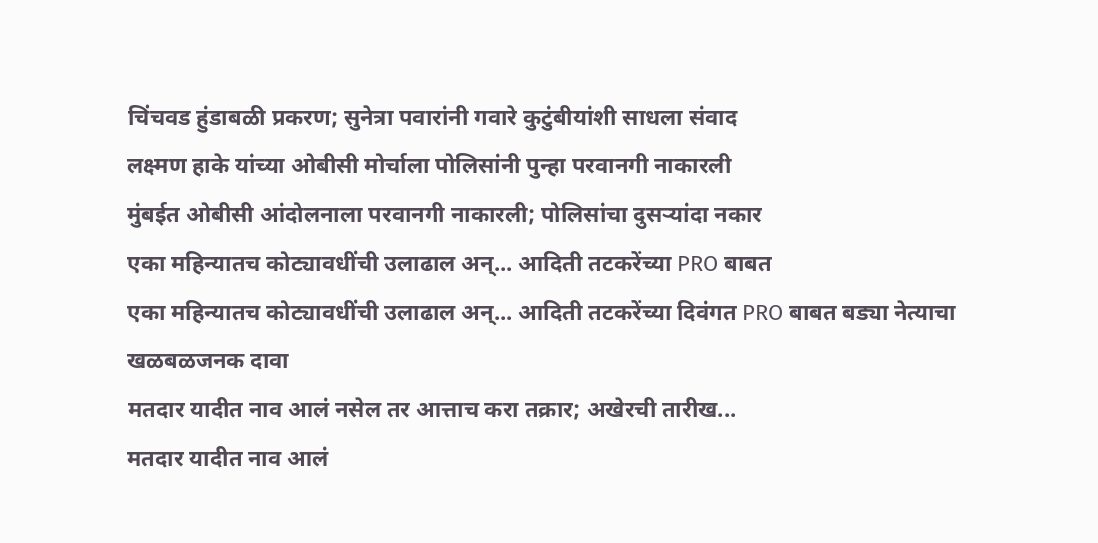चिंचवड हुंडाबळी प्रकरण; सुनेत्रा पवारांनी गवारे कुटुंबीयांशी साधला संवाद
लक्ष्मण हाके यांच्या ओबीसी मोर्चाला पोलिसांनी पुन्हा परवानगी नाकारली
मुंबईत ओबीसी आंदोलनाला परवानगी नाकारली; पोलिसांचा दुसऱ्यांदा नकार
एका महिन्यातच कोट्यावधींची उलाढाल अन्... आदिती तटकरेंच्या PRO बाबत
एका महिन्यातच कोट्यावधींची उलाढाल अन्... आदिती तटकरेंच्या दिवंगत PRO बाबत बड्या नेत्याचा खळबळजनक दावा
मतदार यादीत नाव आलं नसेल तर आत्ताच करा तक्रार; अखेरची तारीख...
मतदार यादीत नाव आलं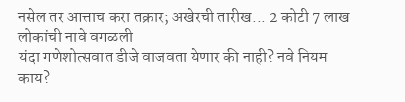नसेल तर आत्ताच करा तक्रार; अखेरची तारीख... 2 कोटी 7 लाख लोकांची नावे वगळली
यंदा गणेशोत्सवात डीजे वाजवता येणार की नाही? नवे नियम काय?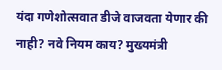यंदा गणेशोत्सवात डीजे वाजवता येणार की नाही? नवे नियम काय? मुख्यमंत्री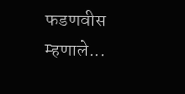फडणवीस म्हणाले...